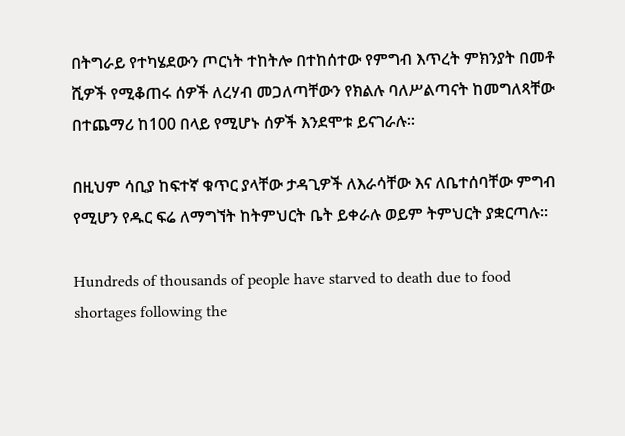በትግራይ የተካሄደውን ጦርነት ተከትሎ በተከሰተው የምግብ እጥረት ምክንያት በመቶ ሺዎች የሚቆጠሩ ሰዎች ለረሃብ መጋለጣቸውን የክልሉ ባለሥልጣናት ከመግለጻቸው በተጨማሪ ከ100 በላይ የሚሆኑ ሰዎች እንደሞቱ ይናገራሉ።

በዚህም ሳቢያ ከፍተኛ ቁጥር ያላቸው ታዳጊዎች ለእራሳቸው እና ለቤተሰባቸው ምግብ የሚሆን የዱር ፍሬ ለማግኘት ከትምህርት ቤት ይቀራሉ ወይም ትምህርት ያቋርጣሉ።

Hundreds of thousands of people have starved to death due to food shortages following the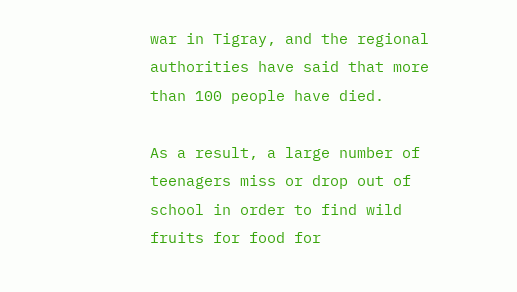war in Tigray, and the regional authorities have said that more than 100 people have died.

As a result, a large number of teenagers miss or drop out of school in order to find wild fruits for food for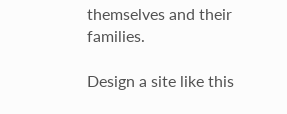themselves and their families.

Design a site like this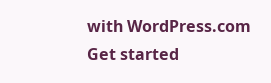with WordPress.com
Get started